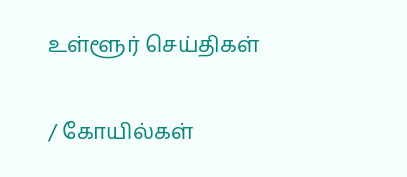உள்ளூர் செய்திகள்

/ கோயில்கள்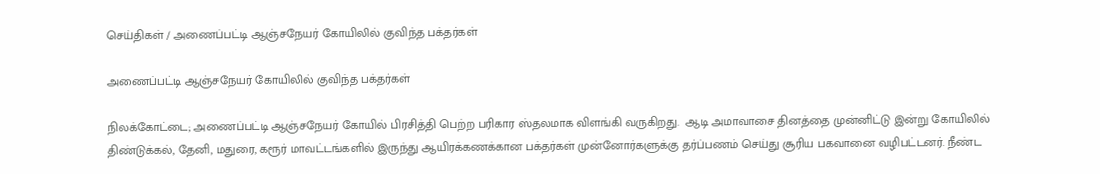செய்திகள் / அணைப்பட்டி ஆஞ்சநேயர் கோயிலில் குவிந்த பக்தர்கள்

அணைப்பட்டி ஆஞ்சநேயர் கோயிலில் குவிந்த பக்தர்கள்

நிலக்கோட்டை; அணைப்பட்டி ஆஞ்சநேயர் கோயில் பிரசித்தி பெற்ற பரிகார ஸ்தலமாக விளங்கி வருகிறது.  ஆடி அமாவாசை தினத்தை முன்னிட்டு இன்று கோயிலில் திண்டுக்கல், தேனி, மதுரை, கரூர் மாவட்டங்களில் இருந்து ஆயிரக்கணக்கான பக்தர்கள் முன்னோர்களுக்கு தர்ப்பணம் செய்து சூரிய பகவானை வழிபட்டனர். நீண்ட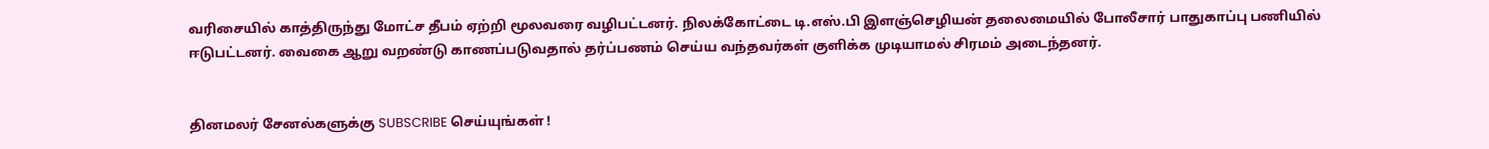வரிசையில் காத்திருந்து மோட்ச தீபம் ஏற்றி மூலவரை வழிபட்டனர். நிலக்கோட்டை டி.எஸ்.பி இளஞ்செழியன் தலைமையில் போலீசார் பாதுகாப்பு பணியில் ஈடுபட்டனர். வைகை ஆறு வறண்டு காணப்படுவதால் தர்ப்பணம் செய்ய வந்தவர்கள் குளிக்க முடியாமல் சிரமம் அடைந்தனர்.


தினமலர் சேனல்களுக்கு SUBSCRIBE செய்யுங்கள் !